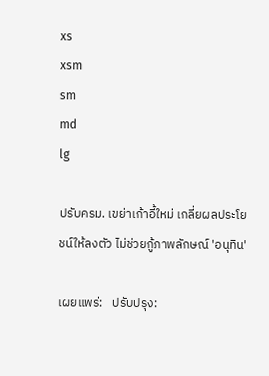xs
xsm
sm
md
lg

ปรับครม. เขย่าเก้าอี้ใหม่ เกลี่ยผลประโยชน์ให้ลงตัว ไม่ช่วยกู้ภาพลักษณ์ 'อนุทิน'

เผยแพร่:   ปรับปรุง: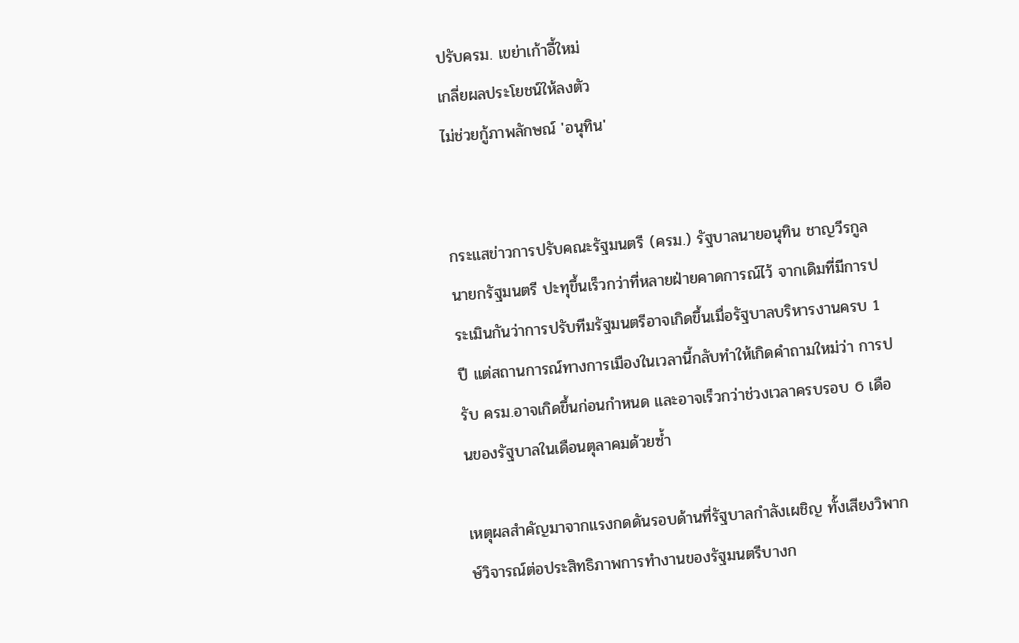ปรับครม. เขย่าเก้าอี้ใหม่
เกลี่ยผลประโยชน์ให้ลงตัว
ไม่ช่วยกู้ภาพลักษณ์ 'อนุทิน'


กระแสข่าวการปรับคณะรัฐมนตรี (ครม.) รัฐบาลนายอนุทิน ชาญวีรกูล นายกรัฐมนตรี ปะทุขึ้นเร็วกว่าที่หลายฝ่ายคาดการณ์ไว้ จากเดิมที่มีการประเมินกันว่าการปรับทีมรัฐมนตรีอาจเกิดขึ้นเมื่อรัฐบาลบริหารงานครบ 1 ปี แต่สถานการณ์ทางการเมืองในเวลานี้กลับทำให้เกิดคำถามใหม่ว่า การปรับ ครม.อาจเกิดขึ้นก่อนกำหนด และอาจเร็วกว่าช่วงเวลาครบรอบ 6 เดือนของรัฐบาลในเดือนตุลาคมด้วยซ้ำ

เหตุผลสำคัญมาจากแรงกดดันรอบด้านที่รัฐบาลกำลังเผชิญ ทั้งเสียงวิพากษ์วิจารณ์ต่อประสิทธิภาพการทำงานของรัฐมนตรีบางก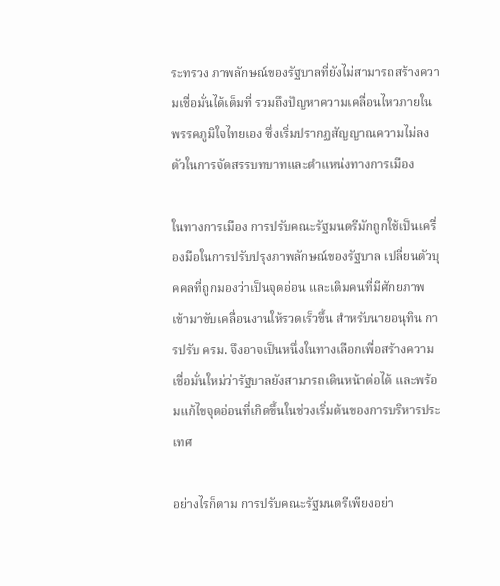ระทรวง ภาพลักษณ์ของรัฐบาลที่ยังไม่สามารถสร้างความเชื่อมั่นได้เต็มที่ รวมถึงปัญหาความเคลื่อนไหวภายในพรรคภูมิใจไทยเอง ซึ่งเริ่มปรากฏสัญญาณความไม่ลงตัวในการจัดสรรบทบาทและตำแหน่งทางการเมือง

ในทางการเมือง การปรับคณะรัฐมนตรีมักถูกใช้เป็นเครื่องมือในการปรับปรุงภาพลักษณ์ของรัฐบาล เปลี่ยนตัวบุคคลที่ถูกมองว่าเป็นจุดอ่อน และเติมคนที่มีศักยภาพเข้ามาขับเคลื่อนงานให้รวดเร็วขึ้น สำหรับนายอนุทิน การปรับ ครม. จึงอาจเป็นหนึ่งในทางเลือกเพื่อสร้างความเชื่อมั่นใหม่ว่ารัฐบาลยังสามารถเดินหน้าต่อได้ และพร้อมแก้ไขจุดอ่อนที่เกิดขึ้นในช่วงเริ่มต้นของการบริหารประเทศ

อย่างไรก็ตาม การปรับคณะรัฐมนตรีเพียงอย่า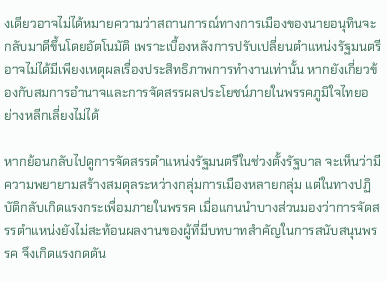งเดียวอาจไม่ได้หมายความว่าสถานการณ์ทางการเมืองของนายอนุทินจะกลับมาดีขึ้นโดยอัตโนมัติ เพราะเบื้องหลังการปรับเปลี่ยนตำแหน่งรัฐมนตรีอาจไม่ได้มีเพียงเหตุผลเรื่องประสิทธิภาพการทำงานเท่านั้น หากยังเกี่ยวข้องกับสมการอำนาจและการจัดสรรผลประโยชน์ภายในพรรคภูมิใจไทยอย่างหลีกเลี่ยงไม่ได้

หากย้อนกลับไปดูการจัดสรรตำแหน่งรัฐมนตรีในช่วงตั้งรัฐบาล จะเห็นว่ามีความพยายามสร้างสมดุลระหว่างกลุ่มการเมืองหลายกลุ่ม แต่ในทางปฏิบัติกลับเกิดแรงกระเพื่อมภายในพรรค เมื่อแกนนำบางส่วนมองว่าการจัดสรรตำแหน่งยังไม่สะท้อนผลงานของผู้ที่มีบทบาทสำคัญในการสนับสนุนพรรค จึงเกิดแรงกดดัน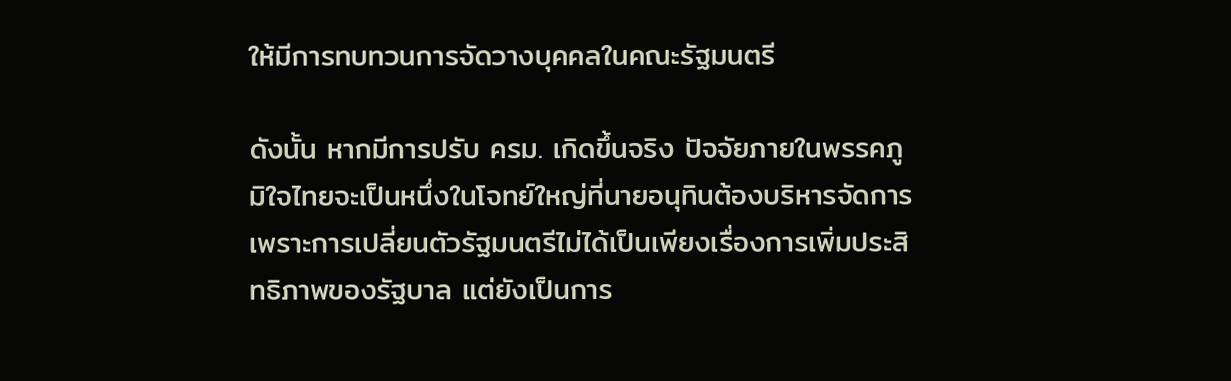ให้มีการทบทวนการจัดวางบุคคลในคณะรัฐมนตรี

ดังนั้น หากมีการปรับ ครม. เกิดขึ้นจริง ปัจจัยภายในพรรคภูมิใจไทยจะเป็นหนึ่งในโจทย์ใหญ่ที่นายอนุทินต้องบริหารจัดการ เพราะการเปลี่ยนตัวรัฐมนตรีไม่ได้เป็นเพียงเรื่องการเพิ่มประสิทธิภาพของรัฐบาล แต่ยังเป็นการ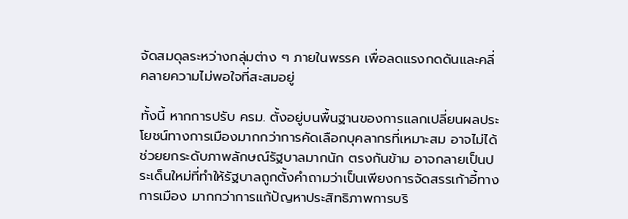จัดสมดุลระหว่างกลุ่มต่าง ๆ ภายในพรรค เพื่อลดแรงกดดันและคลี่คลายความไม่พอใจที่สะสมอยู่

ทั้งนี้ หากการปรับ ครม. ตั้งอยู่บนพื้นฐานของการแลกเปลี่ยนผลประโยชน์ทางการเมืองมากกว่าการคัดเลือกบุคลากรที่เหมาะสม อาจไม่ได้ช่วยยกระดับภาพลักษณ์รัฐบาลมากนัก ตรงกันข้าม อาจกลายเป็นประเด็นใหม่ที่ทำให้รัฐบาลถูกตั้งคำถามว่าเป็นเพียงการจัดสรรเก้าอี้ทางการเมือง มากกว่าการแก้ปัญหาประสิทธิภาพการบริ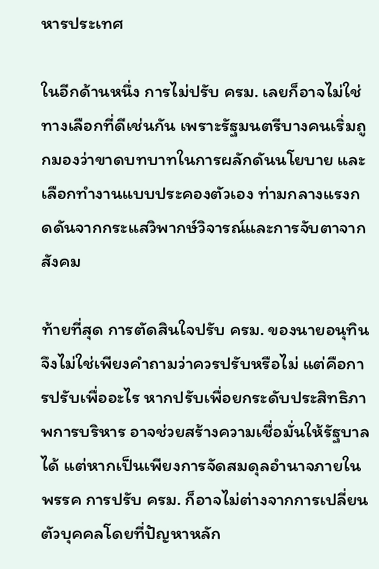หารประเทศ

ในอีกด้านหนึ่ง การไม่ปรับ ครม. เลยก็อาจไม่ใช่ทางเลือกที่ดีเช่นกัน เพราะรัฐมนตรีบางคนเริ่มถูกมองว่าขาดบทบาทในการผลักดันนโยบาย และเลือกทำงานแบบประคองตัวเอง ท่ามกลางแรงกดดันจากกระแสวิพากษ์วิจารณ์และการจับตาจากสังคม

ท้ายที่สุด การตัดสินใจปรับ ครม. ของนายอนุทิน จึงไม่ใช่เพียงคำถามว่าควรปรับหรือไม่ แต่คือการปรับเพื่ออะไร หากปรับเพื่อยกระดับประสิทธิภาพการบริหาร อาจช่วยสร้างความเชื่อมั่นให้รัฐบาลได้ แต่หากเป็นเพียงการจัดสมดุลอำนาจภายในพรรค การปรับ ครม. ก็อาจไม่ต่างจากการเปลี่ยนตัวบุคคลโดยที่ปัญหาหลัก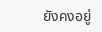ยังคงอยู่